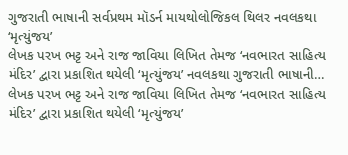ગુજરાતી ભાષાની સર્વપ્રથમ મૉડર્ન માયથોલોજિકલ થિલર નવલકથા ‘મૃત્યુંજય’
લેખક પરખ ભટ્ટ અને રાજ જાવિયા લિખિત તેમજ ‘નવભારત સાહિત્ય મંદિર’ દ્વારા પ્રકાશિત થયેલી ‘મૃત્યુંજય’ નવલકથા ગુજરાતી ભાષાની…
લેખક પરખ ભટ્ટ અને રાજ જાવિયા લિખિત તેમજ ‘નવભારત સાહિત્ય મંદિર’ દ્વારા પ્રકાશિત થયેલી ‘મૃત્યુંજય’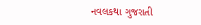નવલકથા ગુજરાતી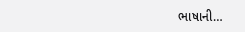ભાષાની…